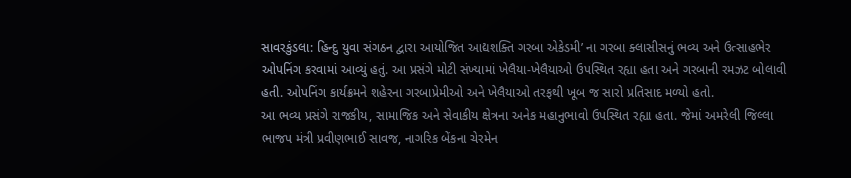સાવરકુંડલા: હિન્દુ યુવા સંગઠન દ્વારા આયોજિત આદ્યશક્તિ ગરબા એકેડમી’ ના ગરબા ક્લાસીસનું ભવ્ય અને ઉત્સાહભેર ઓપનિંગ કરવામાં આવ્યું હતું. આ પ્રસંગે મોટી સંખ્યામાં ખેલૈયા-ખેલૈયાઓ ઉપસ્થિત રહ્યા હતા અને ગરબાની રમઝટ બોલાવી હતી. ઓપનિંગ કાર્યક્રમને શહેરના ગરબાપ્રેમીઓ અને ખેલૈયાઓ તરફથી ખૂબ જ સારો પ્રતિસાદ મળ્યો હતો.
આ ભવ્ય પ્રસંગે રાજકીય, સામાજિક અને સેવાકીય ક્ષેત્રના અનેક મહાનુભાવો ઉપસ્થિત રહ્યા હતા. જેમાં અમરેલી જિલ્લા ભાજપ મંત્રી પ્રવીણભાઈ સાવજ, નાગરિક બેંકના ચેરમેન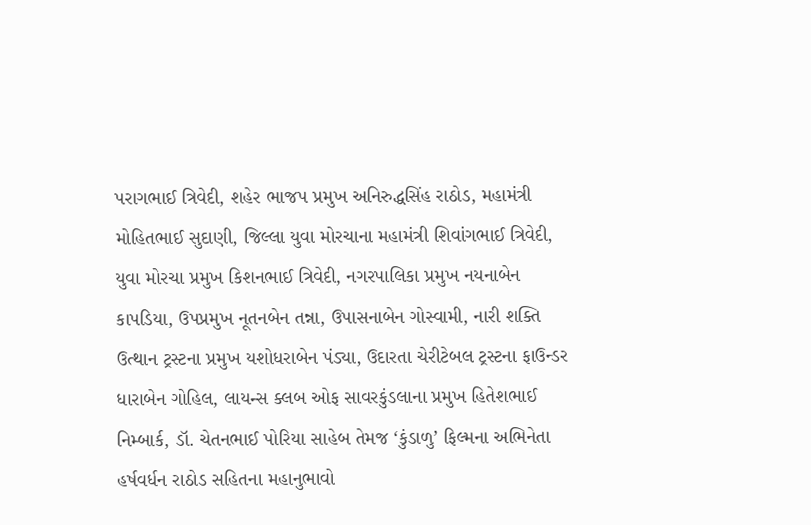પરાગભાઈ ત્રિવેદી, શહેર ભાજપ પ્રમુખ અનિરુદ્ધસિંહ રાઠોડ, મહામંત્રી મોહિતભાઈ સુદાણી, જિલ્લા યુવા મોરચાના મહામંત્રી શિવાંગભાઈ ત્રિવેદી, યુવા મોરચા પ્રમુખ કિશનભાઈ ત્રિવેદી, નગરપાલિકા પ્રમુખ નયનાબેન કાપડિયા, ઉપપ્રમુખ નૂતનબેન તન્ના, ઉપાસનાબેન ગોસ્વામી, નારી શક્તિ ઉત્થાન ટ્રસ્ટના પ્રમુખ યશોધરાબેન પંડ્યા, ઉદારતા ચેરીટેબલ ટ્રસ્ટના ફાઉન્ડર ધારાબેન ગોહિલ, લાયન્સ ક્લબ ઓફ સાવરકુંડલાના પ્રમુખ હિતેશભાઈ નિમ્બાર્ક, ડૉ. ચેતનભાઈ પોરિયા સાહેબ તેમજ ‘કુંડાળુ’ ફિલ્મના અભિનેતા હર્ષવર્ધન રાઠોડ સહિતના મહાનુભાવો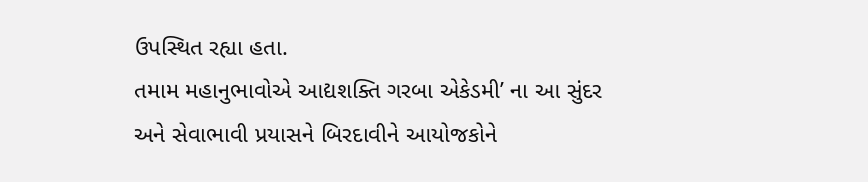ઉપસ્થિત રહ્યા હતા.
તમામ મહાનુભાવોએ આદ્યશક્તિ ગરબા એકેડમી’ ના આ સુંદર અને સેવાભાવી પ્રયાસને બિરદાવીને આયોજકોને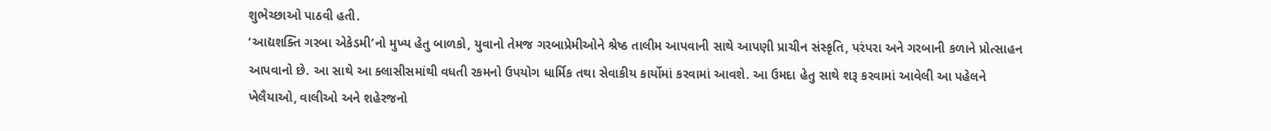શુભેચ્છાઓ પાઠવી હતી.
‘આદ્યશક્તિ ગરબા એકેડમી’નો મુખ્ય હેતુ બાળકો, યુવાનો તેમજ ગરબાપ્રેમીઓને શ્રેષ્ઠ તાલીમ આપવાની સાથે આપણી પ્રાચીન સંસ્કૃતિ, પરંપરા અને ગરબાની કળાને પ્રોત્સાહન આપવાનો છે. આ સાથે આ ક્લાસીસમાંથી વધતી રકમનો ઉપયોગ ધાર્મિક તથા સેવાકીય કાર્યોમાં કરવામાં આવશે. આ ઉમદા હેતુ સાથે શરૂ કરવામાં આવેલી આ પહેલને ખેલૈયાઓ, વાલીઓ અને શહેરજનો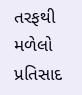તરફથી મળેલો પ્રતિસાદ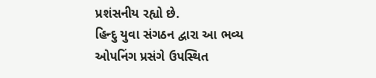પ્રશંસનીય રહ્યો છે.
હિન્દુ યુવા સંગઠન દ્વારા આ ભવ્ય ઓપનિંગ પ્રસંગે ઉપસ્થિત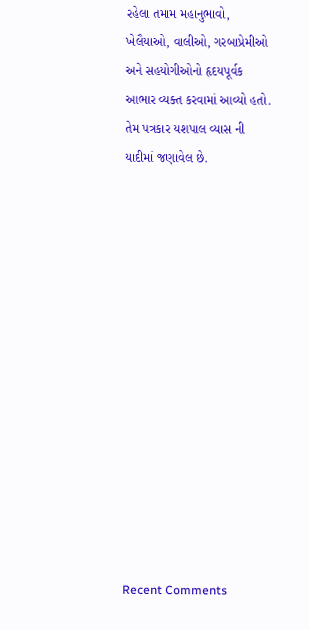રહેલા તમામ મહાનુભાવો, ખેલૈયાઓ, વાલીઓ, ગરબાપ્રેમીઓ અને સહયોગીઓનો હૃદયપૂર્વક આભાર વ્યક્ત કરવામાં આવ્યો હતો. તેમ પત્રકાર યશપાલ વ્યાસ ની યાદીમાં જણાવેલ છે.














Recent Comments